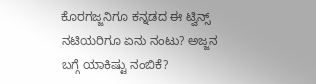ಕೊರಗಜ್ಜನಿಗೂ ಕನ್ನಡದ ಈ ಟ್ವಿನ್ಸ್ ನಟಿಯರಿಗೂ ಏನು ನಂಟು? ಅಜ್ಜನ ಬಗ್ಗೆ ಯಾಕಿಷ್ಟು ನಂಬಿಕೆ?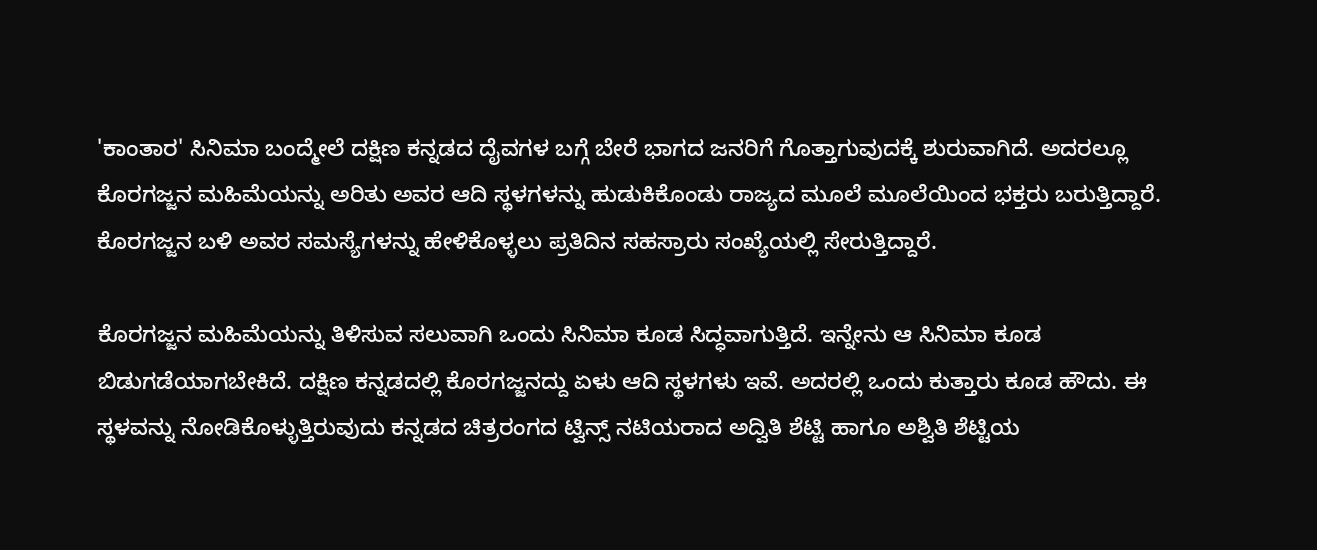'ಕಾಂತಾರ' ಸಿನಿಮಾ ಬಂದ್ಮೇಲೆ ದಕ್ಷಿಣ ಕನ್ನಡದ ದೈವಗಳ ಬಗ್ಗೆ ಬೇರೆ ಭಾಗದ ಜನರಿಗೆ ಗೊತ್ತಾಗುವುದಕ್ಕೆ ಶುರುವಾಗಿದೆ. ಅದರಲ್ಲೂ ಕೊರಗಜ್ಜನ ಮಹಿಮೆಯನ್ನು ಅರಿತು ಅವರ ಆದಿ ಸ್ಥಳಗಳನ್ನು ಹುಡುಕಿಕೊಂಡು ರಾಜ್ಯದ ಮೂಲೆ ಮೂಲೆಯಿಂದ ಭಕ್ತರು ಬರುತ್ತಿದ್ದಾರೆ. ಕೊರಗಜ್ಜನ ಬಳಿ ಅವರ ಸಮಸ್ಯೆಗಳನ್ನು ಹೇಳಿಕೊಳ್ಳಲು ಪ್ರತಿದಿನ ಸಹಸ್ರಾರು ಸಂಖ್ಯೆಯಲ್ಲಿ ಸೇರುತ್ತಿದ್ದಾರೆ.

ಕೊರಗಜ್ಜನ ಮಹಿಮೆಯನ್ನು ತಿಳಿಸುವ ಸಲುವಾಗಿ ಒಂದು ಸಿನಿಮಾ ಕೂಡ ಸಿದ್ಧವಾಗುತ್ತಿದೆ. ಇನ್ನೇನು ಆ ಸಿನಿಮಾ ಕೂಡ ಬಿಡುಗಡೆಯಾಗಬೇಕಿದೆ. ದಕ್ಷಿಣ ಕನ್ನಡದಲ್ಲಿ ಕೊರಗಜ್ಜನದ್ದು ಏಳು ಆದಿ ಸ್ಥಳಗಳು ಇವೆ. ಅದರಲ್ಲಿ ಒಂದು ಕುತ್ತಾರು ಕೂಡ ಹೌದು. ಈ ಸ್ಥಳವನ್ನು ನೋಡಿಕೊಳ್ಳುತ್ತಿರುವುದು ಕನ್ನಡದ ಚಿತ್ರರಂಗದ ಟ್ವಿನ್ಸ್ ನಟಿಯರಾದ ಅದ್ವಿತಿ ಶೆಟ್ಟಿ ಹಾಗೂ ಅಶ್ವಿತಿ ಶೆಟ್ಟಿಯ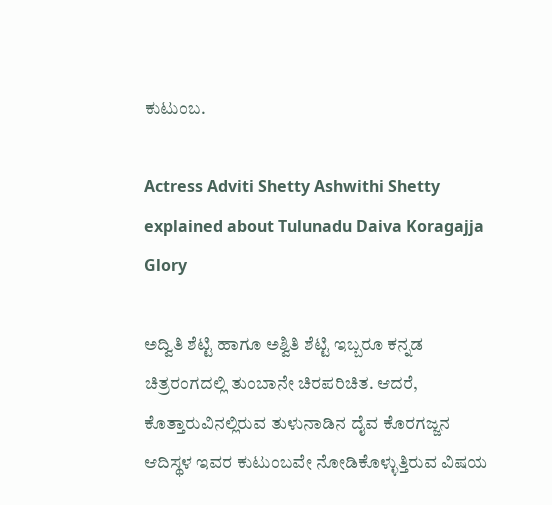ಕುಟುಂಬ.

Actress Adviti Shetty Ashwithi Shetty explained about Tulunadu Daiva Koragajja Glory

ಅದ್ವಿತಿ ಶೆಟ್ಟಿ ಹಾಗೂ ಅಶ್ವಿತಿ ಶೆಟ್ಟಿ ಇಬ್ಬರೂ ಕನ್ನಡ ಚಿತ್ರರಂಗದಲ್ಲಿ ತುಂಬಾನೇ ಚಿರಪರಿಚಿತ. ಆದರೆ, ಕೊತ್ತಾರುವಿನಲ್ಲಿರುವ ತುಳುನಾಡಿನ ದೈವ ಕೊರಗಜ್ಜನ ಆದಿಸ್ಥಳ ಇವರ ಕುಟುಂಬವೇ ನೋಡಿಕೊಳ್ಳುತ್ತಿರುವ ವಿಷಯ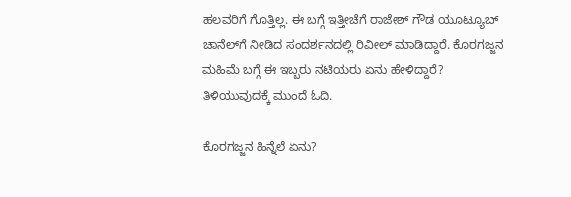ಹಲವರಿಗೆ ಗೊತ್ತಿಲ್ಲ. ಈ ಬಗ್ಗೆ ಇತ್ತೀಚೆಗೆ ರಾಜೇಶ್ ಗೌಡ ಯೂಟ್ಯೂಬ್ ಚಾನೆಲ್‌ಗೆ ನೀಡಿದ ಸಂದರ್ಶನದಲ್ಲಿ ರಿವೀಲ್ ಮಾಡಿದ್ದಾರೆ. ಕೊರಗಜ್ಜನ ಮಹಿಮೆ ಬಗ್ಗೆ ಈ ಇಬ್ಬರು ನಟಿಯರು ಏನು ಹೇಳಿದ್ದಾರೆ? ತಿಳಿಯುವುದಕ್ಕೆ ಮುಂದೆ ಓದಿ.

ಕೊರಗಜ್ಜನ ಹಿನ್ನೆಲೆ ಏನು?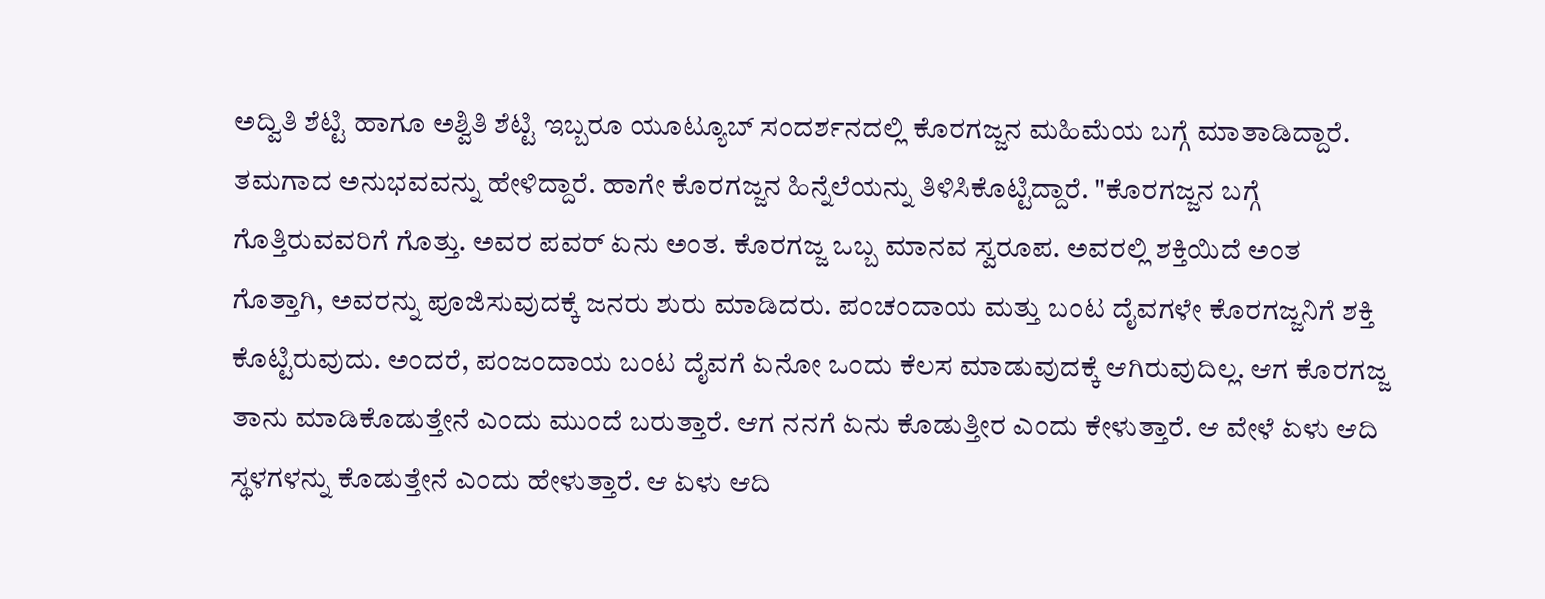ಅದ್ವಿತಿ ಶೆಟ್ಟಿ ಹಾಗೂ ಅಶ್ವಿತಿ ಶೆಟ್ಟಿ ಇಬ್ಬರೂ ಯೂಟ್ಯೂಬ್ ಸಂದರ್ಶನದಲ್ಲಿ ಕೊರಗಜ್ಜನ ಮಹಿಮೆಯ ಬಗ್ಗೆ ಮಾತಾಡಿದ್ದಾರೆ. ತಮಗಾದ ಅನುಭವವನ್ನು ಹೇಳಿದ್ದಾರೆ. ಹಾಗೇ ಕೊರಗಜ್ಜನ ಹಿನ್ನೆಲೆಯನ್ನು ತಿಳಿಸಿಕೊಟ್ಟಿದ್ದಾರೆ. "ಕೊರಗಜ್ಜನ ಬಗ್ಗೆ ಗೊತ್ತಿರುವವರಿಗೆ ಗೊತ್ತು. ಅವರ ಪವರ್ ಏನು ಅಂತ. ಕೊರಗಜ್ಜ ಒಬ್ಬ ಮಾನವ ಸ್ವರೂಪ. ಅವರಲ್ಲಿ ಶಕ್ತಿಯಿದೆ ಅಂತ ಗೊತ್ತಾಗಿ, ಅವರನ್ನು ಪೂಜಿಸುವುದಕ್ಕೆ ಜನರು ಶುರು ಮಾಡಿದರು. ಪಂಚಂದಾಯ ಮತ್ತು ಬಂಟ ದೈವಗಳೇ ಕೊರಗಜ್ಜನಿಗೆ ಶಕ್ತಿ ಕೊಟ್ಟಿರುವುದು. ಅಂದರೆ, ಪಂಜಂದಾಯ ಬಂಟ ದೈವಗೆ ಏನೋ ಒಂದು ಕೆಲಸ ಮಾಡುವುದಕ್ಕೆ ಆಗಿರುವುದಿಲ್ಲ. ಆಗ ಕೊರಗಜ್ಜ ತಾನು ಮಾಡಿಕೊಡುತ್ತೇನೆ ಎಂದು ಮುಂದೆ ಬರುತ್ತಾರೆ. ಆಗ ನನಗೆ ಏನು ಕೊಡುತ್ತೀರ ಎಂದು ಕೇಳುತ್ತಾರೆ. ಆ ವೇಳೆ ಏಳು ಆದಿ ಸ್ಥಳಗಳನ್ನು ಕೊಡುತ್ತೇನೆ ಎಂದು ಹೇಳುತ್ತಾರೆ. ಆ ಏಳು ಆದಿ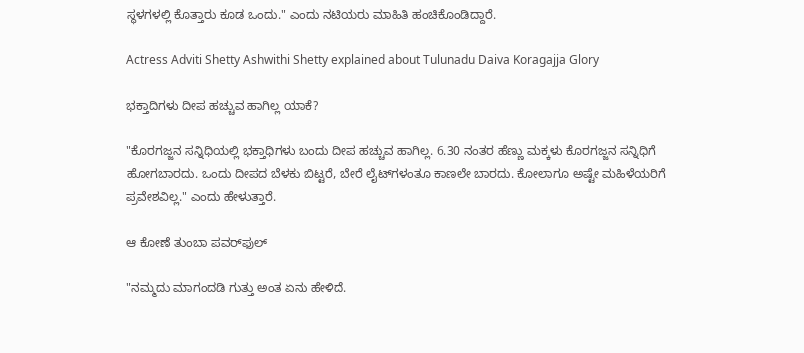ಸ್ಥಳಗಳಲ್ಲಿ ಕೊತ್ತಾರು ಕೂಡ ಒಂದು." ಎಂದು ನಟಿಯರು ಮಾಹಿತಿ ಹಂಚಿಕೊಂಡಿದ್ದಾರೆ.

Actress Adviti Shetty Ashwithi Shetty explained about Tulunadu Daiva Koragajja Glory

ಭಕ್ತಾದಿಗಳು ದೀಪ ಹಚ್ಚುವ ಹಾಗಿಲ್ಲ ಯಾಕೆ?

"ಕೊರಗಜ್ಜನ ಸನ್ನಿಧಿಯಲ್ಲಿ ಭಕ್ತಾಧಿಗಳು ಬಂದು ದೀಪ ಹಚ್ಚುವ ಹಾಗಿಲ್ಲ. 6.30 ನಂತರ ಹೆಣ್ಣು ಮಕ್ಕಳು ಕೊರಗಜ್ಜನ ಸನ್ನಿಧಿಗೆ ಹೋಗಬಾರದು. ಒಂದು ದೀಪದ ಬೆಳಕು ಬಿಟ್ಟರೆ, ಬೇರೆ ಲೈಟ್‌ಗಳಂತೂ ಕಾಣಲೇ ಬಾರದು. ಕೋಲಾಗೂ ಅಷ್ಟೇ ಮಹಿಳೆಯರಿಗೆ ಪ್ರವೇಶವಿಲ್ಲ." ಎಂದು ಹೇಳುತ್ತಾರೆ.

ಆ ಕೋಣೆ ತುಂಬಾ ಪವರ್‌ಫುಲ್

"ನಮ್ಮದು ಮಾಗಂದಡಿ ಗುತ್ತು ಅಂತ ಏನು ಹೇಳಿದೆ.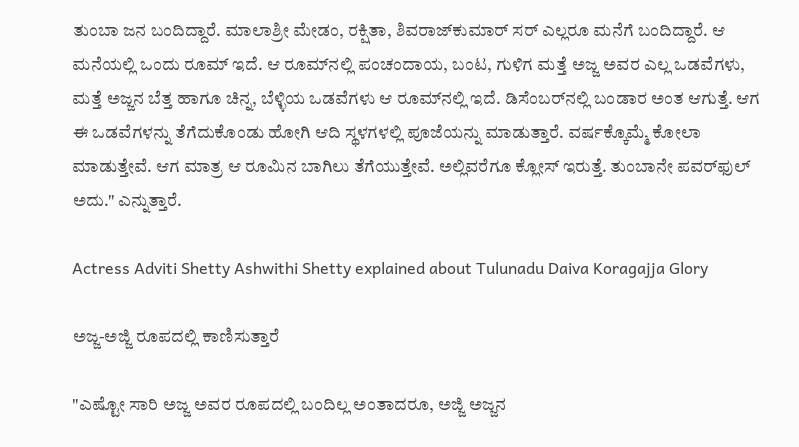ತುಂಬಾ ಜನ ಬಂದಿದ್ದಾರೆ. ಮಾಲಾಶ್ರೀ ಮೇಡಂ, ರಕ್ಷಿತಾ, ಶಿವರಾಜ್‌ಕುಮಾರ್ ಸರ್ ಎಲ್ಲರೂ ಮನೆಗೆ ಬಂದಿದ್ದಾರೆ. ಆ ಮನೆಯಲ್ಲಿ ಒಂದು ರೂಮ್ ಇದೆ. ಆ ರೂಮ್‌ನಲ್ಲಿ ಪಂಚಂದಾಯ, ಬಂಟ, ಗುಳಿಗ ಮತ್ತೆ ಅಜ್ಜ ಅವರ ಎಲ್ಲ ಒಡವೆಗಳು, ಮತ್ತೆ ಅಜ್ಜನ ಬೆತ್ತ ಹಾಗೂ ಚಿನ್ನ, ಬೆಳ್ಳಿಯ ಒಡವೆಗಳು ಆ ರೂಮ್‌ನಲ್ಲಿ ಇದೆ. ಡಿಸೆಂಬರ್‌ನಲ್ಲಿ ಬಂಡಾರ ಅಂತ ಆಗುತ್ತೆ. ಆಗ ಈ ಒಡವೆಗಳನ್ನು ತೆಗೆದುಕೊಂಡು ಹೋಗಿ ಆದಿ ಸ್ಥಳಗಳಲ್ಲಿ ಪೂಜೆಯನ್ನು ಮಾಡುತ್ತಾರೆ. ವರ್ಷಕ್ಕೊಮ್ಮೆ ಕೋಲಾ ಮಾಡುತ್ತೇವೆ. ಆಗ ಮಾತ್ರ ಆ ರೂಮಿನ ಬಾಗಿಲು ತೆಗೆಯುತ್ತೇವೆ. ಅಲ್ಲಿವರೆಗೂ ಕ್ಲೋಸ್ ಇರುತ್ತೆ. ತುಂಬಾನೇ ಪವರ್‌ಫುಲ್ ಅದು." ಎನ್ನುತ್ತಾರೆ.

Actress Adviti Shetty Ashwithi Shetty explained about Tulunadu Daiva Koragajja Glory

ಅಜ್ಜ-ಅಜ್ಜಿ ರೂಪದಲ್ಲಿ ಕಾಣಿಸುತ್ತಾರೆ

"ಎಷ್ಟೋ ಸಾರಿ ಅಜ್ಜ ಅವರ ರೂಪದಲ್ಲಿ ಬಂದಿಲ್ಲ ಅಂತಾದರೂ, ಅಜ್ಜಿ ಅಜ್ಜನ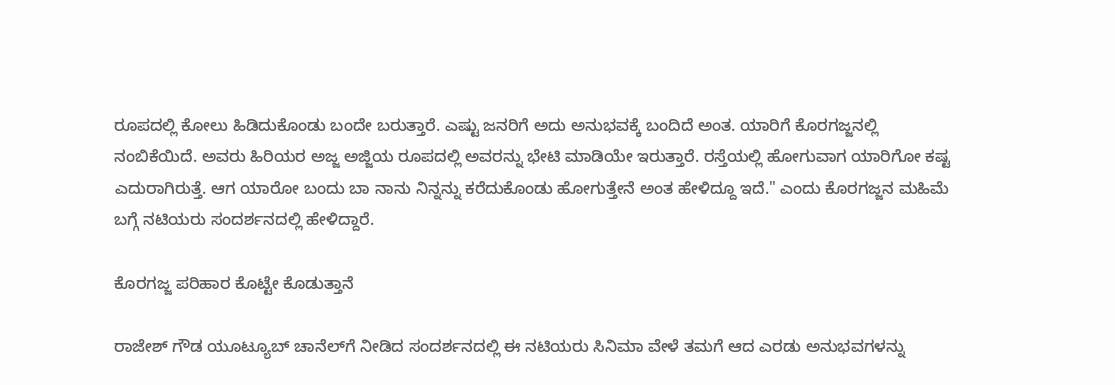ರೂಪದಲ್ಲಿ ಕೋಲು ಹಿಡಿದುಕೊಂಡು ಬಂದೇ ಬರುತ್ತಾರೆ. ಎಷ್ಟು ಜನರಿಗೆ ಅದು ಅನುಭವಕ್ಕೆ ಬಂದಿದೆ ಅಂತ. ಯಾರಿಗೆ ಕೊರಗಜ್ಜನಲ್ಲಿ ನಂಬಿಕೆಯಿದೆ. ಅವರು ಹಿರಿಯರ ಅಜ್ಜ ಅಜ್ಜಿಯ ರೂಪದಲ್ಲಿ ಅವರನ್ನು ಭೇಟಿ ಮಾಡಿಯೇ ಇರುತ್ತಾರೆ. ರಸ್ತೆಯಲ್ಲಿ ಹೋಗುವಾಗ ಯಾರಿಗೋ ಕಷ್ಟ ಎದುರಾಗಿರುತ್ತೆ. ಆಗ ಯಾರೋ ಬಂದು ಬಾ ನಾನು ನಿನ್ನನ್ನು ಕರೆದುಕೊಂಡು ಹೋಗುತ್ತೇನೆ ಅಂತ ಹೇಳಿದ್ದೂ ಇದೆ." ಎಂದು ಕೊರಗಜ್ಜನ ಮಹಿಮೆ ಬಗ್ಗೆ ನಟಿಯರು ಸಂದರ್ಶನದಲ್ಲಿ ಹೇಳಿದ್ದಾರೆ.

ಕೊರಗಜ್ಜ ಪರಿಹಾರ ಕೊಟ್ಟೇ ಕೊಡುತ್ತಾನೆ

ರಾಜೇಶ್ ಗೌಡ ಯೂಟ್ಯೂಬ್‌ ಚಾನೆಲ್‌ಗೆ ನೀಡಿದ ಸಂದರ್ಶನದಲ್ಲಿ ಈ ನಟಿಯರು ಸಿನಿಮಾ ವೇಳೆ ತಮಗೆ ಆದ ಎರಡು ಅನುಭವಗಳನ್ನು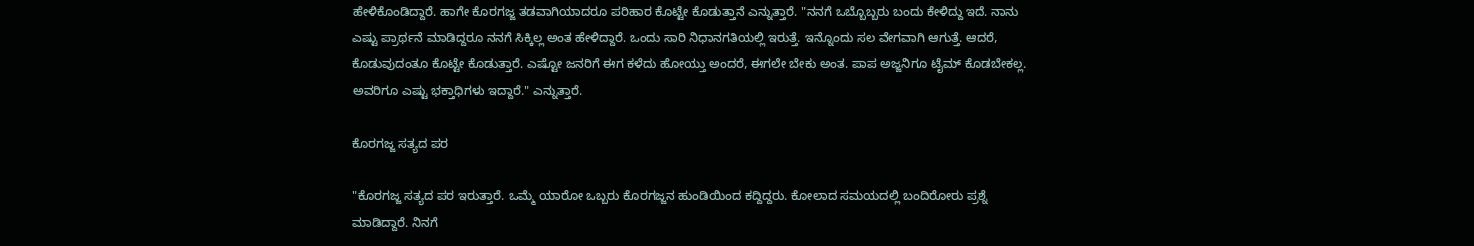ಹೇಳಿಕೊಂಡಿದ್ದಾರೆ. ಹಾಗೇ ಕೊರಗಜ್ಜ ತಡವಾಗಿಯಾದರೂ ಪರಿಹಾರ ಕೊಟ್ಟೇ ಕೊಡುತ್ತಾನೆ ಎನ್ನುತ್ತಾರೆ. "ನನಗೆ ಒಬ್ಬೊಬ್ಬರು ಬಂದು ಕೇಳಿದ್ದು ಇದೆ. ನಾನು ಎಷ್ಟು ಪ್ರಾರ್ಥನೆ ಮಾಡಿದ್ದರೂ ನನಗೆ ಸಿಕ್ಕಿಲ್ಲ ಅಂತ ಹೇಳಿದ್ದಾರೆ. ಒಂದು ಸಾರಿ ನಿಧಾನಗತಿಯಲ್ಲಿ ಇರುತ್ತೆ. ಇನ್ನೊಂದು ಸಲ ವೇಗವಾಗಿ ಆಗುತ್ತೆ. ಆದರೆ, ಕೊಡುವುದಂತೂ ಕೊಟ್ಟೇ ಕೊಡುತ್ತಾರೆ. ಎಷ್ಟೋ ಜನರಿಗೆ ಈಗ ಕಳೆದು ಹೋಯ್ತು ಅಂದರೆ, ಈಗಲೇ ಬೇಕು ಅಂತ. ಪಾಪ ಅಜ್ಜನಿಗೂ ಟೈಮ್ ಕೊಡಬೇಕಲ್ಲ. ಅವರಿಗೂ ಎಷ್ಟು ಭಕ್ತಾಧಿಗಳು ಇದ್ದಾರೆ." ಎನ್ನುತ್ತಾರೆ.

ಕೊರಗಜ್ಜ ಸತ್ಯದ ಪರ

"ಕೊರಗಜ್ಜ ಸತ್ಯದ ಪರ ಇರುತ್ತಾರೆ. ಒಮ್ಮೆ ಯಾರೋ ಒಬ್ಬರು ಕೊರಗಜ್ಜನ ಹುಂಡಿಯಿಂದ ಕದ್ದಿದ್ದರು. ಕೋಲಾದ ಸಮಯದಲ್ಲಿ ಬಂದಿರೋರು ಪ್ರಶ್ನೆ ಮಾಡಿದ್ದಾರೆ. ನಿನಗೆ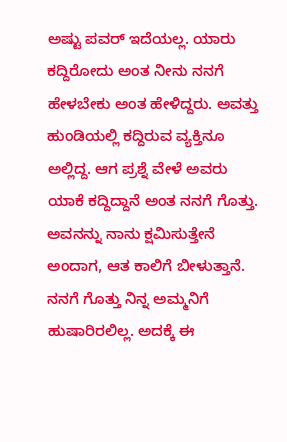ಅಷ್ಟು ಪವರ್ ಇದೆಯಲ್ಲ. ಯಾರು ಕದ್ದಿರೋದು ಅಂತ ನೀನು ನನಗೆ ಹೇಳಬೇಕು ಅಂತ ಹೇಳಿದ್ದರು. ಅವತ್ತು ಹುಂಡಿಯಲ್ಲಿ ಕದ್ದಿರುವ ವ್ಯಕ್ತಿನೂ ಅಲ್ಲಿದ್ದ. ಆಗ ಪ್ರಶ್ನೆ ವೇಳೆ ಅವರು ಯಾಕೆ ಕದ್ದಿದ್ದಾನೆ ಅಂತ ನನಗೆ ಗೊತ್ತು. ಅವನನ್ನು ನಾನು ಕ್ಷಮಿಸುತ್ತೇನೆ ಅಂದಾಗ, ಆತ ಕಾಲಿಗೆ ಬೀಳುತ್ತಾನೆ. ನನಗೆ ಗೊತ್ತು ನಿನ್ನ ಅಮ್ಮನಿಗೆ ಹುಷಾರಿರಲಿಲ್ಲ. ಅದಕ್ಕೆ ಈ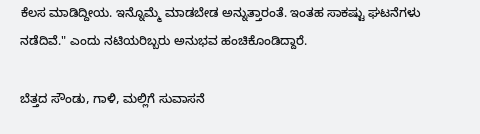ಕೆಲಸ ಮಾಡಿದ್ದೀಯ. ಇನ್ನೊಮ್ಮೆ ಮಾಡಬೇಡ ಅನ್ನುತ್ತಾರಂತೆ. ಇಂತಹ ಸಾಕಷ್ಟು ಘಟನೆಗಳು ನಡೆದಿವೆ." ಎಂದು ನಟಿಯರಿಬ್ಬರು ಅನುಭವ ಹಂಚಿಕೊಂಡಿದ್ದಾರೆ.

ಬೆತ್ತದ ಸೌಂಡು, ಗಾಳಿ, ಮಲ್ಲಿಗೆ ಸುವಾಸನೆ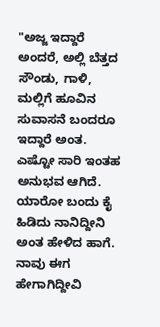"ಅಜ್ಜ ಇದ್ದಾರೆ ಅಂದರೆ, ಅಲ್ಲಿ ಬೆತ್ತದ ಸೌಂಡು, ಗಾಳಿ, ಮಲ್ಲಿಗೆ ಹೂವಿನ ಸುವಾಸನೆ ಬಂದರೂ ಇದ್ದಾರೆ ಅಂತ. ಎಷ್ಟೋ ಸಾರಿ ಇಂತಹ ಅನುಭವ ಆಗಿದೆ. ಯಾರೋ ಬಂದು ಕೈ ಹಿಡಿದು ನಾನಿದ್ದೀನಿ ಅಂತ ಹೇಳಿದ ಹಾಗೆ. ನಾವು ಈಗ ಹೇಗಾಗಿದ್ದೀವಿ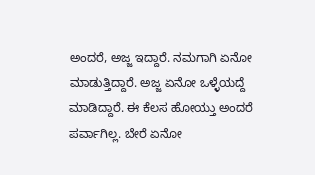ಅಂದರೆ, ಅಜ್ಜ ಇದ್ದಾರೆ. ನಮಗಾಗಿ ಏನೋ ಮಾಡುತ್ತಿದ್ದಾರೆ. ಅಜ್ಜ ಏನೋ ಒಳ್ಳೆಯದ್ದೆ ಮಾಡಿದ್ದಾರೆ. ಈ ಕೆಲಸ ಹೋಯ್ತು ಅಂದರೆ ಪರ್ವಾಗಿಲ್ಲ. ಬೇರೆ ಏನೋ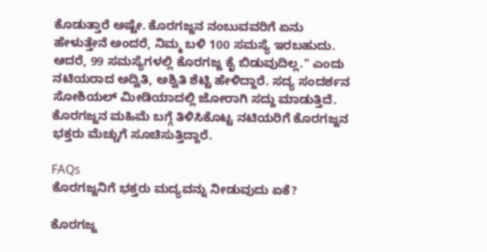ಕೊಡುತ್ತಾರೆ ಅಷ್ಟೇ. ಕೊರಗಜ್ಜನ ನಂಬುವವರಿಗೆ ಏನು ಹೇಳುತ್ತೇನೆ ಅಂದರೆ, ನಿಮ್ಮ ಬಳಿ 100 ಸಮಸ್ಯೆ ಇರಬಹುದು. ಆದರೆ, 99 ಸಮಸ್ಯೆಗಳಲ್ಲಿ ಕೊರಗಜ್ಜ ಕೈ ಬಿಡುವುದಿಲ್ಲ." ಎಂದು ನಟಿಯರಾದ ಅದ್ವಿತಿ, ಅಶ್ವಿತಿ ಶೆಟ್ಟಿ ಹೇಳಿದ್ದಾರೆ. ಸದ್ಯ ಸಂದರ್ಶನ ಸೋಶಿಯಲ್ ಮೀಡಿಯಾದಲ್ಲಿ ಜೋರಾಗಿ ಸದ್ದು ಮಾಡುತ್ತಿದೆ. ಕೊರಗಜ್ಜನ ಮಹಿಮೆ ಬಗ್ಗೆ ತಿಳಿಸಿಕೊಟ್ಟ ನಟಿಯರಿಗೆ ಕೊರಗಜ್ಜನ ಭಕ್ತರು ಮೆಚ್ಚುಗೆ ಸೂಚಿಸುತ್ತಿದ್ದಾರೆ.

FAQs
ಕೊರಗಜ್ಜನಿಗೆ ಭಕ್ತರು ಮದ್ಯವನ್ನು ನೀಡುವುದು ಏಕೆ?

ಕೊರಗಜ್ಜ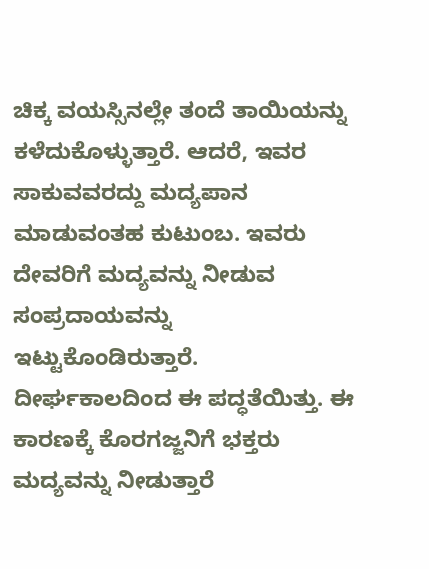ಚಿಕ್ಕ ವಯಸ್ಸಿನಲ್ಲೇ ತಂದೆ ತಾಯಿಯನ್ನು ಕಳೆದುಕೊಳ್ಳುತ್ತಾರೆ. ಆದರೆ, ಇವರ ಸಾಕುವವರದ್ದು ಮದ್ಯಪಾನ ಮಾಡುವಂತಹ ಕುಟುಂಬ. ಇವರು ದೇವರಿಗೆ ಮದ್ಯವನ್ನು ನೀಡುವ ಸಂಪ್ರದಾಯವನ್ನು ಇಟ್ಟುಕೊಂಡಿರುತ್ತಾರೆ. ದೀರ್ಘಕಾಲದಿಂದ ಈ ಪದ್ಧತೆಯಿತ್ತು. ಈ ಕಾರಣಕ್ಕೆ ಕೊರಗಜ್ಜನಿಗೆ ಭಕ್ತರು ಮದ್ಯವನ್ನು ನೀಡುತ್ತಾರೆ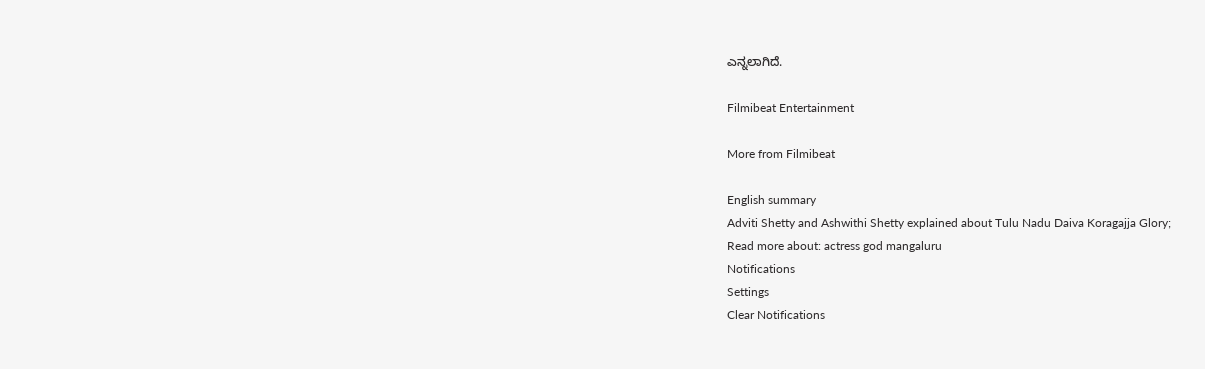ಎನ್ನಲಾಗಿದೆ.

Filmibeat Entertainment

More from Filmibeat

English summary
Adviti Shetty and Ashwithi Shetty explained about Tulu Nadu Daiva Koragajja Glory;
Read more about: actress god mangaluru
Notifications
Settings
Clear Notifications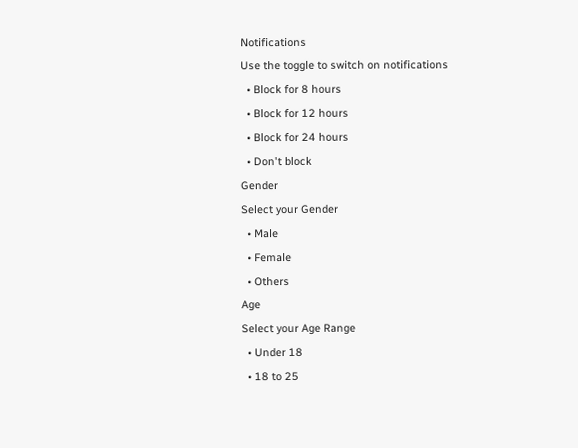Notifications
Use the toggle to switch on notifications
  • Block for 8 hours
  • Block for 12 hours
  • Block for 24 hours
  • Don't block
Gender
Select your Gender
  • Male
  • Female
  • Others
Age
Select your Age Range
  • Under 18
  • 18 to 25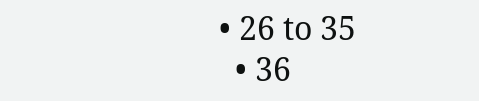• 26 to 35
  • 36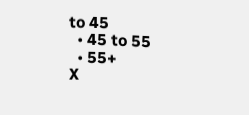to 45
  • 45 to 55
  • 55+
X